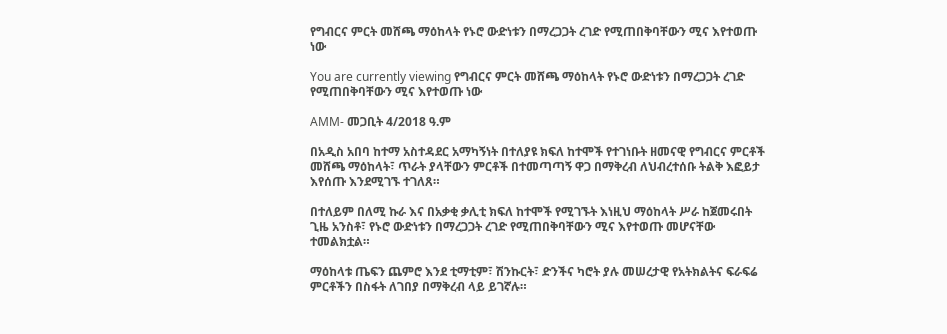የግብርና ምርት መሸጫ ማዕከላት የኑሮ ውድነቱን በማረጋጋት ረገድ የሚጠበቅባቸውን ሚና እየተወጡ ነው

You are currently viewing የግብርና ምርት መሸጫ ማዕከላት የኑሮ ውድነቱን በማረጋጋት ረገድ የሚጠበቅባቸውን ሚና እየተወጡ ነው

AMM- መጋቢት 4/2018 ዓ.ም

በአዲስ አበባ ከተማ አስተዳደር አማካኝነት በተለያዩ ክፍለ ከተሞች የተገነቡት ዘመናዊ የግብርና ምርቶች መሸጫ ማዕከላት፣ ጥራት ያላቸውን ምርቶች በተመጣጣኝ ዋጋ በማቅረብ ለህብረተሰቡ ትልቅ እፎይታ እየሰጡ እንደሚገኙ ተገለጸ።

በተለይም በለሚ ኩራ እና በአቃቂ ቃሊቲ ክፍለ ከተሞች የሚገኙት እነዚህ ማዕከላት ሥራ ከጀመሩበት ጊዜ አንስቶ፣ የኑሮ ውድነቱን በማረጋጋት ረገድ የሚጠበቅባቸውን ሚና እየተወጡ መሆናቸው ተመልክቷል።

ማዕከላቱ ጤፍን ጨምሮ እንደ ቲማቲም፣ ሽንኩርት፣ ድንችና ካሮት ያሉ መሠረታዊ የአትክልትና ፍራፍሬ ምርቶችን በስፋት ለገበያ በማቅረብ ላይ ይገኛሉ።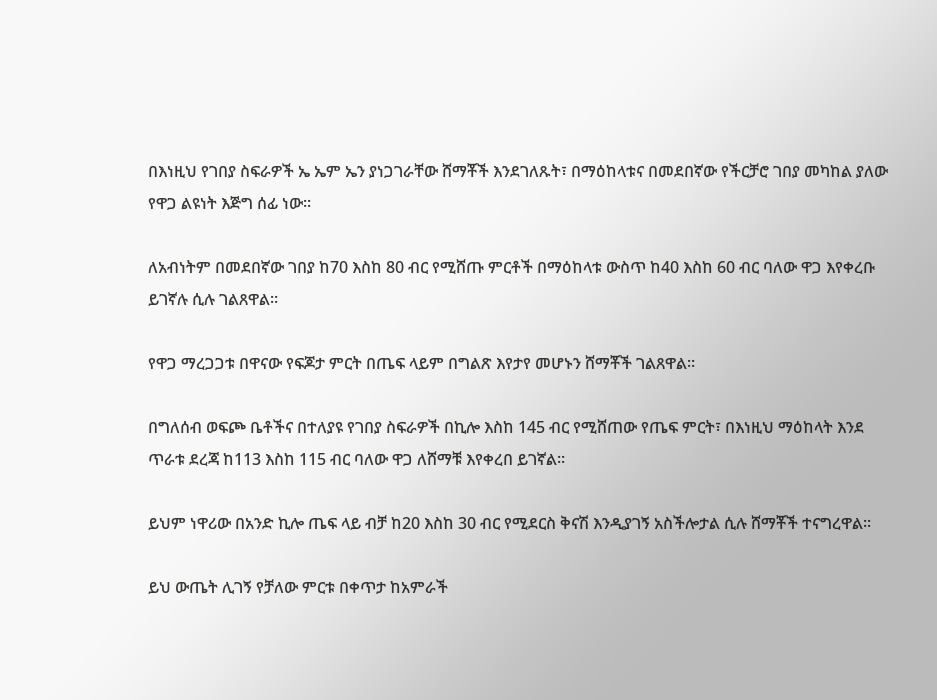በእነዚህ የገበያ ስፍራዎች ኤ ኤም ኤን ያነጋገራቸው ሸማቾች እንደገለጹት፣ በማዕከላቱና በመደበኛው የችርቻሮ ገበያ መካከል ያለው የዋጋ ልዩነት እጅግ ሰፊ ነው።

ለአብነትም በመደበኛው ገበያ ከ70 እስከ 80 ብር የሚሸጡ ምርቶች በማዕከላቱ ውስጥ ከ40 እስከ 60 ብር ባለው ዋጋ እየቀረቡ ይገኛሉ ሲሉ ገልጸዋል።

የዋጋ ማረጋጋቱ በዋናው የፍጆታ ምርት በጤፍ ላይም በግልጽ እየታየ መሆኑን ሸማቾች ገልጸዋል።

በግለሰብ ወፍጮ ቤቶችና በተለያዩ የገበያ ስፍራዎች በኪሎ እስከ 145 ብር የሚሸጠው የጤፍ ምርት፣ በእነዚህ ማዕከላት እንደ ጥራቱ ደረጃ ከ113 እስከ 115 ብር ባለው ዋጋ ለሸማቹ እየቀረበ ይገኛል።

ይህም ነዋሪው በአንድ ኪሎ ጤፍ ላይ ብቻ ከ20 እስከ 30 ብር የሚደርስ ቅናሽ እንዲያገኝ አስችሎታል ሲሉ ሸማቾች ተናግረዋል።

ይህ ውጤት ሊገኝ የቻለው ምርቱ በቀጥታ ከአምራች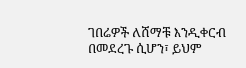ገበሬዎች ለሸማቹ እንዲቀርብ በመደረጉ ሲሆን፣ ይህም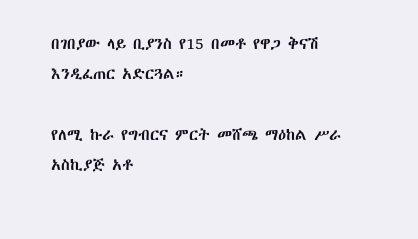በገበያው ላይ ቢያንስ የ15 በመቶ የዋጋ ቅናሽ እንዲፈጠር አድርጓል።

የለሚ ኩራ የግብርና ምርት መሸጫ ማዕከል ሥራ አስኪያጅ አቶ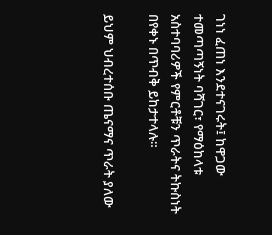ገነነ ፈጠነ እንደተናገሩት፤ ከዋጋው ተመጣጣኝነት ባሻገር፣ የማዕከላቱ አስተባባሪዎች የምርቶቹን ጥራትና ትኩስነት በየቀኑ በጥብቅ ይከታተላሉ።

ይህም ህብረተሰቡ ጤናማና ጥራት ያለው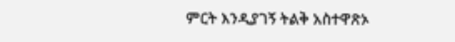ምርት እንዲያገኝ ትልቅ አስተዋጽኦ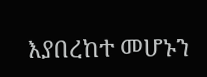እያበረከተ መሆኑን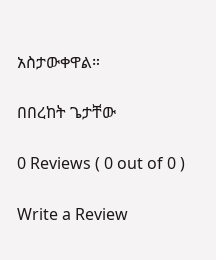አስታውቀዋል።

በበረከት ጌታቸው

0 Reviews ( 0 out of 0 )

Write a Review